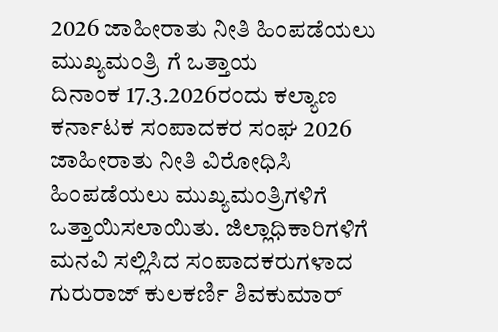2026 ಜಾಹೀರಾತು ನೀತಿ ಹಿಂಪಡೆಯಲು ಮುಖ್ಯಮಂತ್ರಿ ಗೆ ಒತ್ತಾಯ
ದಿನಾಂಕ 17.3.2026ರಂದು ಕಲ್ಯಾಣ ಕರ್ನಾಟಕ ಸಂಪಾದಕರ ಸಂಘ 2026 ಜಾಹೀರಾತು ನೀತಿ ವಿರೋಧಿಸಿ ಹಿಂಪಡೆಯಲು ಮುಖ್ಯಮಂತ್ರಿಗಳಿಗೆ ಒತ್ತಾಯಿಸಲಾಯಿತು. ಜಿಲ್ಲಾಧಿಕಾರಿಗಳಿಗೆ ಮನವಿ ಸಲ್ಲಿಸಿದ ಸಂಪಾದಕರುಗಳಾದ ಗುರುರಾಜ್ ಕುಲಕರ್ಣಿ ಶಿವಕುಮಾರ್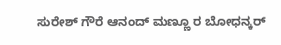ಸುರೇಶ್ ಗೌರೆ ಆನಂದ್ ಮಣ್ಣೂ ರ ಬೋಧನ್ಕರ್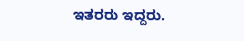ಇತರರು ಇದ್ದರು.